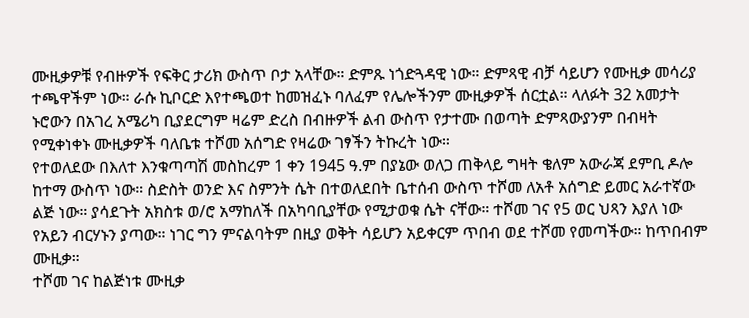ሙዚቃዎቹ የብዙዎች የፍቅር ታሪክ ውስጥ ቦታ አላቸው። ድምጹ ነጎድጓዳዊ ነው። ድምጻዊ ብቻ ሳይሆን የሙዚቃ መሳሪያ ተጫዋችም ነው። ራሱ ኪቦርድ እየተጫወተ ከመዝፈኑ ባለፈም የሌሎችንም ሙዚቃዎች ሰርቷል። ላለፉት 32 አመታት ኑሮውን በአገረ አሜሪካ ቢያደርግም ዛሬም ድረስ በብዙዎች ልብ ውስጥ የታተሙ በወጣት ድምጻውያንም በብዛት የሚቀነቀኑ ሙዚቃዎች ባለቤቱ ተሾመ አሰግድ የዛሬው ገፃችን ትኩረት ነው።
የተወለደው በእለተ እንቁጣጣሽ መስከረም 1 ቀን 1945 ዓ.ም በያኔው ወለጋ ጠቅላይ ግዛት ቄለም አውራጃ ደምቢ ዶሎ ከተማ ውስጥ ነው። ስድስት ወንድ እና ስምንት ሴት በተወለደበት ቤተሰብ ውስጥ ተሾመ ለአቶ አሰግድ ይመር አራተኛው ልጅ ነው። ያሳደጉት አክስቱ ወ/ሮ አማከለች በአካባቢያቸው የሚታወቁ ሴት ናቸው። ተሾመ ገና የ5 ወር ህጻን እያለ ነው የአይን ብርሃኑን ያጣው። ነገር ግን ምናልባትም በዚያ ወቅት ሳይሆን አይቀርም ጥበብ ወደ ተሾመ የመጣችው። ከጥበብም ሙዚቃ።
ተሾመ ገና ከልጅነቱ ሙዚቃ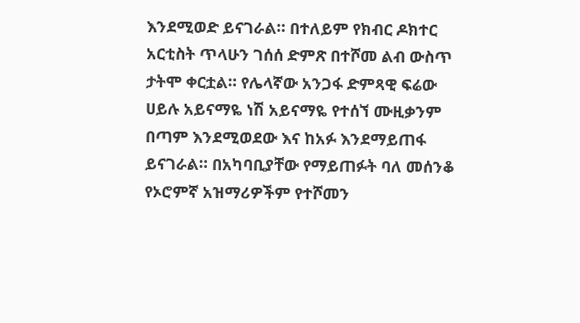እንደሚወድ ይናገራል። በተለይም የክብር ዶክተር አርቲስት ጥላሁን ገሰሰ ድምጽ በተሾመ ልብ ውስጥ ታትሞ ቀርቷል። የሌላኛው አንጋፋ ድምጻዊ ፍሬው ሀይሉ አይናማዬ ነሽ አይናማዬ የተሰኘ ሙዚቃንም በጣም እንደሚወደው እና ከአፉ እንደማይጠፋ ይናገራል። በአካባቢያቸው የማይጠፉት ባለ መሰንቆ የኦሮምኛ አዝማሪዎችም የተሾመን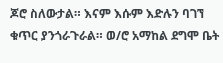ጆሮ ስለውታል። እናም እሱም እድሉን ባገኘ ቁጥር ያንጎራጉራል። ወ/ሮ አማከል ደግሞ ቤት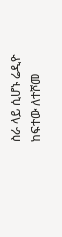ስራ ላይ ሲሆኑ ሬዲዮ ከፍተው ለተሾመ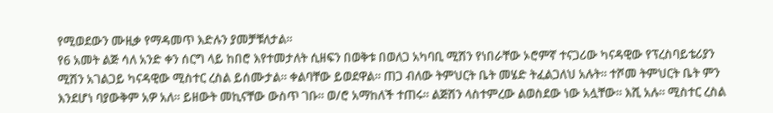የሚወደውን ሙዚቃ የማዳመጥ እድሉን ያመቻቹለታል።
የ6 አመት ልጅ ሳለ አንድ ቀን ሰርግ ላይ ከበሮ እየተመታለት ሲዘፍን በወቅቱ በወለጋ አካባቢ ሚሽን የነበራቸው ኦሮምኛ ተናጋሪው ካናዳዊው የፕረስባይቴሪያን ሚሽን አገልጋይ ካናዳዊው ሚስተር ረስል ይሰሙታል። ቀልባቸው ይወደዋል። ጠጋ ብለው ትምህርት ቤት መሄድ ትፈልጋለህ አሉት። ተሾመ ትምህርት ቤት ምን እንደሆነ ባያውቅም አዎ አለ። ይዘውት መኪናቸው ውስጥ ገቡ። ወ/ሮ አማከለች ተጠሩ። ልጅሽን ላስተምረው ልወስደው ነው አሏቸው። እሺ አሉ። ሚስተር ረስል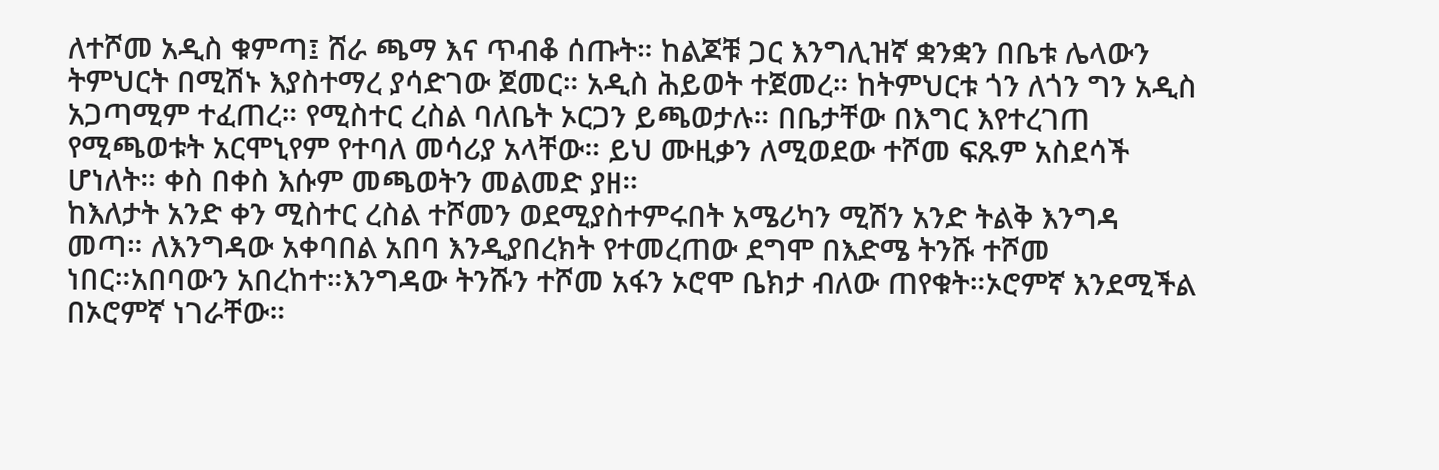ለተሾመ አዲስ ቁምጣ፤ ሸራ ጫማ እና ጥብቆ ሰጡት። ከልጆቹ ጋር እንግሊዝኛ ቋንቋን በቤቱ ሌላውን ትምህርት በሚሽኑ እያስተማረ ያሳድገው ጀመር። አዲስ ሕይወት ተጀመረ። ከትምህርቱ ጎን ለጎን ግን አዲስ አጋጣሚም ተፈጠረ። የሚስተር ረስል ባለቤት ኦርጋን ይጫወታሉ። በቤታቸው በእግር እየተረገጠ የሚጫወቱት አርሞኒየም የተባለ መሳሪያ አላቸው። ይህ ሙዚቃን ለሚወደው ተሾመ ፍጹም አስደሳች ሆነለት። ቀስ በቀስ እሱም መጫወትን መልመድ ያዘ።
ከእለታት አንድ ቀን ሚስተር ረስል ተሾመን ወደሚያስተምሩበት አሜሪካን ሚሽን አንድ ትልቅ እንግዳ መጣ። ለእንግዳው አቀባበል አበባ እንዲያበረክት የተመረጠው ደግሞ በእድሜ ትንሹ ተሾመ ነበር።አበባውን አበረከተ።እንግዳው ትንሹን ተሾመ አፋን ኦሮሞ ቤክታ ብለው ጠየቁት።ኦሮምኛ እንደሚችል በኦሮምኛ ነገራቸው።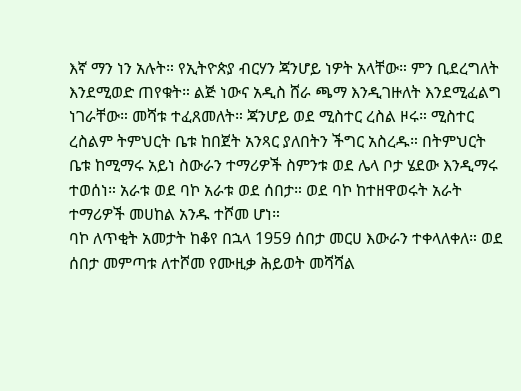እኛ ማን ነን አሉት። የኢትዮጵያ ብርሃን ጃንሆይ ነዎት አላቸው። ምን ቢደረግለት እንደሚወድ ጠየቁት። ልጅ ነውና አዲስ ሸራ ጫማ እንዲገዙለት እንደሚፈልግ ነገራቸው። መሻቱ ተፈጸመለት። ጃንሆይ ወደ ሚስተር ረስል ዞሩ። ሚስተር ረስልም ትምህርት ቤቱ ከበጀት አንጻር ያለበትን ችግር አስረዱ። በትምህርት ቤቱ ከሚማሩ አይነ ስውራን ተማሪዎች ስምንቱ ወደ ሌላ ቦታ ሄደው እንዲማሩ ተወሰነ። አራቱ ወደ ባኮ አራቱ ወደ ሰበታ። ወደ ባኮ ከተዘዋወሩት አራት ተማሪዎች መሀከል አንዱ ተሾመ ሆነ።
ባኮ ለጥቂት አመታት ከቆየ በኋላ 1959 ሰበታ መርሀ እውራን ተቀላለቀለ። ወደ ሰበታ መምጣቱ ለተሾመ የሙዚቃ ሕይወት መሻሻል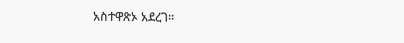አስተዋጽኦ አደረገ።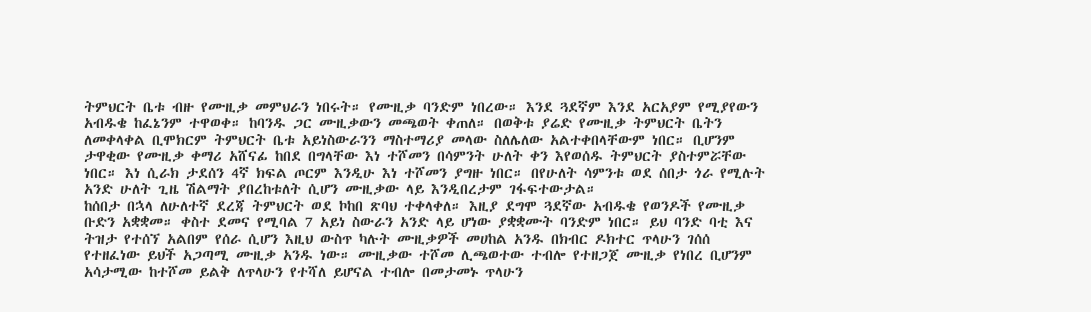ትምህርት ቤቱ ብዙ የሙዚቃ መምህራን ነበሩት። የሙዚቃ ባንድም ነበረው። እንደ ጓደኛም እንደ አርአያም የሚያየውን አብዱቄ ከፈኔንም ተዋወቀ። ከባንዱ ጋር ሙዚቃውን መጫወት ቀጠለ። በወቅቱ ያሬድ የሙዚቃ ትምህርት ቤትን ለመቀላቀል ቢሞክርም ትምህርት ቤቱ አይነስውራንን ማስተማሪያ መላው ስለሌለው አልተቀበላቸውም ነበር። ቢሆንም ታዋቂው የሙዚቃ ቀማሪ አሸናፊ ከበደ በግላቸው እነ ተሾመን በሳምንት ሁለት ቀን እየወሰዱ ትምህርት ያስተምሯቸው ነበር። እነ ሲራክ ታደሰን 4ኛ ክፍል ጦርም እንዲሁ እነ ተሾመን ያግዙ ነበር። በየሁለት ሳምንቱ ወደ ሰበታ ጎራ የሚሉት አንድ ሁለት ጊዜ ሽልማት ያበረከቱለት ሲሆን ሙዚቃው ላይ እንዲበረታም ገፋፍተውታል።
ከሰበታ በኋላ ለሁለተኛ ደረጃ ትምህርት ወደ ኮከበ ጽባህ ተቀላቀለ። እዚያ ደግሞ ጓደኛው አብዱቄ የወንዶች የሙዚቃ ቡድን አቋቋመ። ቀስተ ደመና የሚባል 7 አይነ ስውራን አንድ ላይ ሆነው ያቋቋሙት ባንድም ነበር። ይህ ባንድ ባቲ እና ትዝታ የተሰኘ አልበም የሰራ ሲሆን እዚህ ውስጥ ካሉት ሙዚቃዎች መሀከል አንዱ በክብር ዶክተር ጥላሁን ገሰሰ የተዘፈነው ይህች አጋጣሚ ሙዚቃ አንዱ ነው። ሙዚቃው ተሾመ ሊጫወተው ተብሎ የተዘጋጀ ሙዚቃ የነበረ ቢሆንም አሳታሚው ከተሾመ ይልቅ ለጥላሁን የተሻለ ይሆናል ተብሎ በመታመኑ ጥላሁን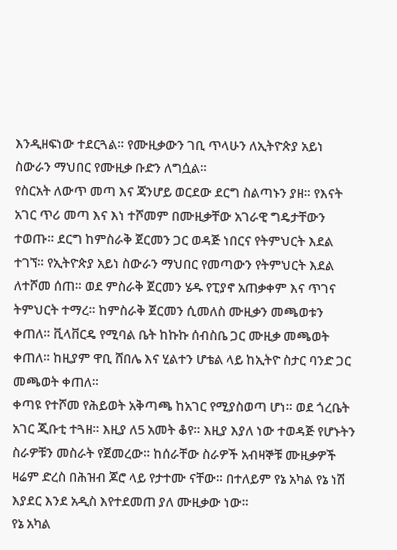እንዲዘፍነው ተደርጓል። የሙዚቃውን ገቢ ጥላሁን ለኢትዮጵያ አይነ ስውራን ማህበር የሙዚቃ ቡድን ለግሷል።
የስርአት ለውጥ መጣ እና ጃንሆይ ወርደው ደርግ ስልጣኑን ያዘ። የእናት አገር ጥሪ መጣ እና እነ ተሾመም በሙዚቃቸው አገራዊ ግዴታቸውን ተወጡ። ደርግ ከምስራቅ ጀርመን ጋር ወዳጅ ነበርና የትምህርት እደል ተገኘ። የኢትዮጵያ አይነ ስውራን ማህበር የመጣውን የትምህርት እደል ለተሾመ ሰጠ። ወደ ምስራቅ ጀርመን ሄዱ የፒያኖ አጠቃቀም እና ጥገና ትምህርት ተማረ። ከምስራቅ ጀርመን ሲመለስ ሙዚቃን መጫወቱን ቀጠለ። ቪላቨርዴ የሚባል ቤት ከኩኩ ሰብስቤ ጋር ሙዚቃ መጫወት ቀጠለ። ከዚያም ዋቢ ሸበሌ እና ሂልተን ሆቴል ላይ ከኢትዮ ስታር ባንድ ጋር መጫወት ቀጠለ።
ቀጣዩ የተሾመ የሕይወት አቅጣጫ ከአገር የሚያስወጣ ሆነ። ወደ ጎረቤት አገር ጂቡቲ ተጓዘ። እዚያ ለ5 አመት ቆየ። እዚያ እያለ ነው ተወዳጅ የሆኑትን ስራዎቹን መስራት የጀመረው። ከሰራቸው ስራዎች አብዛኞቹ ሙዚቃዎች ዛሬም ድረስ በሕዝብ ጆሮ ላይ የታተሙ ናቸው። በተለይም የኔ አካል የኔ ነሽ እያደር እንደ አዲስ እየተደመጠ ያለ ሙዚቃው ነው።
የኔ አካል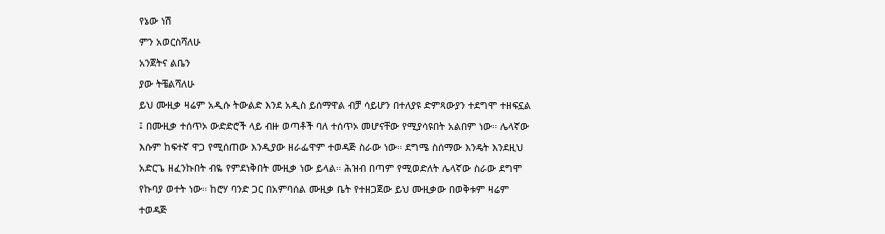የኔው ነሽ
ምን አወርስሻለሁ
አንጀትና ልቤን
ያው ትቼልሻለሁ
ይህ ሙዚቃ ዛሬም አዲሱ ትውልድ እንደ አዲስ ይሰማዋል ብቻ ሳይሆን በተለያዩ ድምጻውያን ተደግሞ ተዘፍኗል ፤ በሙዚቃ ተሰጥኦ ውድድሮች ላይ ብዙ ወጣቶች ባለ ተሰጥኦ መሆናቸው የሚያሳዩበት አልበም ነው። ሌላኛው እሱም ከፍተኛ ዋጋ የሚሰጠው እንዲያው ዘራፌዋም ተወዳጅ ስራው ነው። ደግሜ ስሰማው እንዴት እንደዚህ አድርጌ ዘፈንኩበት ብዬ የምደነቅበት ሙዚቃ ነው ይላል። ሕዝብ በጣም የሚወድለት ሌላኛው ስራው ደግሞ የኩባያ ወተት ነው። ከሮሃ ባንድ ጋር በአምባሰል ሙዚቃ ቤት የተዘጋጀው ይህ ሙዚቃው በወቅቱም ዛሬም ተወዳጅ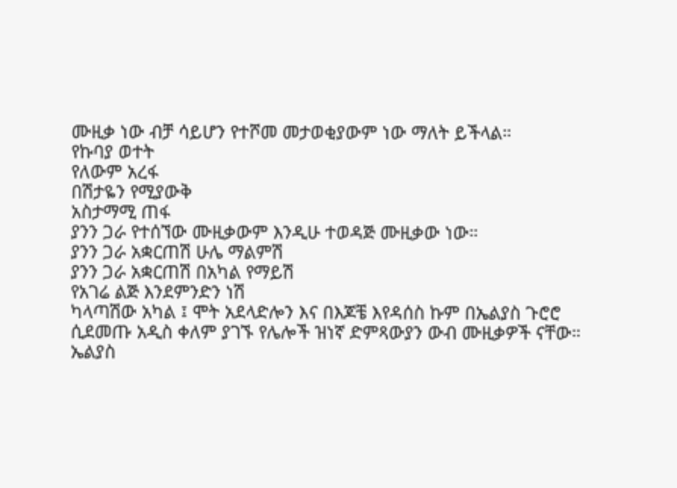ሙዚቃ ነው ብቻ ሳይሆን የተሾመ መታወቂያውም ነው ማለት ይችላል።
የኩባያ ወተት
የለውም አረፋ
በሽታዬን የሚያውቅ
አስታማሚ ጠፋ
ያንን ጋራ የተሰኘው ሙዚቃውም እንዲሁ ተወዳጅ ሙዚቃው ነው።
ያንን ጋራ አቋርጠሽ ሁሌ ማልምሽ
ያንን ጋራ አቋርጠሽ በአካል የማይሽ
የአገሬ ልጅ እንደምንድን ነሽ
ካላጣሽው አካል ፤ ሞት አደላድሎን እና በእጆቼ እየዳሰስ ኩም በኤልያስ ጉሮሮ ሲደመጡ አዲስ ቀለም ያገኙ የሌሎች ዝነኛ ድምጻውያን ውብ ሙዚቃዎች ናቸው። ኤልያስ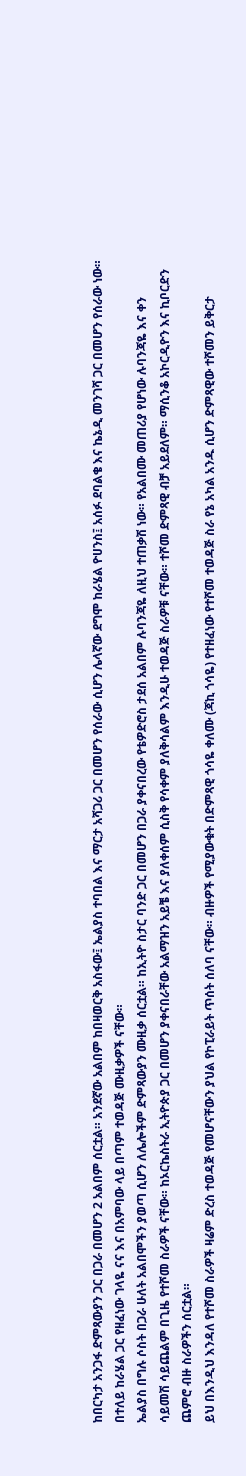ከበርካታ አንጋፋ ድምጻውያን ጋር በጋራ በመሆን 2 አልበም ሰርቷል። አንደኛው አልበም ከበዛወርቅ አስፋው፤ ኤልያስ ተባበል እና ማርታ አሻጋሪ ጋር በመሆን የሰራው ሲሆን ሌላኛው ደግሞ ከራሄል ዮሀንስ፤ አሰፉ ደባልቄ እና ኬኔዲ መንገሻ ጋር በመሆን የሰራው ነው። በተለይ ከራሄል ጋር የዘፈነው ገላዬ ናና እና በአምባው ላይ በጣም ተወዳጅ ሙዚቃዎች ናቸው።
ኤልያስ በግሉ ሶስት በጋራ ሁለት አልበሞችን ያወጣ ሲሆን ለሌሎችም ድምጻውያን ሙዚቃ ሰርቷል። ከኢትዮ ስታር ባንድ ጋር በመሆን በጋራ ያቀናበረው የቴዎድሮስ ታደሰ አልበም ሉባንጃዬ ለዚህ ተጠቃሽ ነው። የአልበሙ መጠሪያ የሆነው ሉባንጃዬ እና ቀን ሳይመሽ ሳይጨልም በጊዜ የተሾመ ስራዎች ናቸው። ከኦርኬስትራ ኢትዮጵያ ጋር በመሆን ያቀናበራቸው አልማዝን አይቼ እና ያለቀሰም ሲስቅ የሳቀም ያለቅሳልም እንዲሁ ተወዳጅ ስራዎቹ ናቸው። ተሾመ ድምጻዊ ብቻ አይደለም። ማሲንቆ አኮርዲዮን እና ኪቦርድን ጨምሮ ብዙ ስራዎችን ሰርቷል።
ይህ በእንዲህ እንዳለ የተሾመ ስራዎች ዛሬም ድረስ ተወዳጅ የመሆናቸውን ያህል የኮፒራይት ጥሰት ሰለባ ናቸው። ብዙዎች የሚያውቁት በድምጻዊ ጎሳዬ ቀለሙ (ጃኪ ጎሳዬ) የተዘፈነው የተሾመ ተወዳጅ ስራ የኔ አካል አንዱ ሲሆን ድምጻዊው ተሾመን ይቅርታ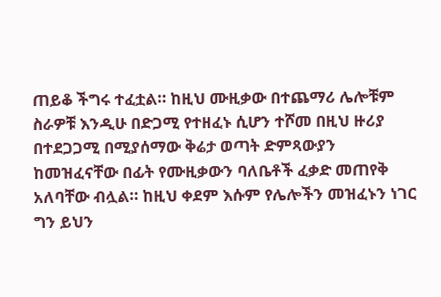ጠይቆ ችግሩ ተፈቷል። ከዚህ ሙዚቃው በተጨማሪ ሌሎቹም ስራዎቹ እንዲሁ በድጋሚ የተዘፈኑ ሲሆን ተሾመ በዚህ ዙሪያ በተደጋጋሚ በሚያሰማው ቅሬታ ወጣት ድምጻውያን ከመዝፈናቸው በፊት የሙዚቃውን ባለቤቶች ፈቃድ መጠየቅ አለባቸው ብሏል። ከዚህ ቀደም እሱም የሌሎችን መዝፈኑን ነገር ግን ይህን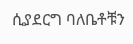ሲያደርግ ባለቤቶቹን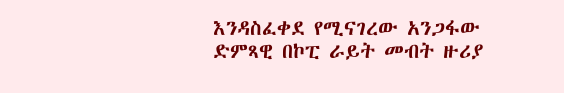እንዳስፈቀደ የሚናገረው አንጋፋው ድምጻዊ በኮፒ ራይት መብት ዙሪያ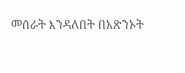መሰራት እንዳለበት በአጽንኦት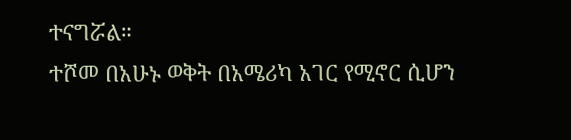ተናግሯል።
ተሾመ በአሁኑ ወቅት በአሜሪካ አገር የሚኖር ሲሆን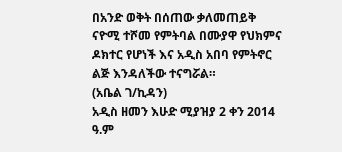በአንድ ወቅት በሰጠው ቃለመጠይቅ ናዮሚ ተሾመ የምትባል በሙያዋ የህክምና ዶክተር የሆነች እና አዲስ አበባ የምትኖር ልጅ እንዳለችው ተናግሯል።
(አቤል ገ/ኪዳን)
አዲስ ዘመን እሁድ ሚያዝያ 2 ቀን 2014 ዓ.ም